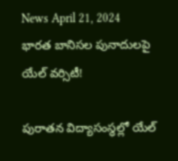News April 21, 2024
భారత బానిసల పునాదులపై యేల్ వర్సిటీ!

పురాతన విద్యాసంస్థల్లో యేల్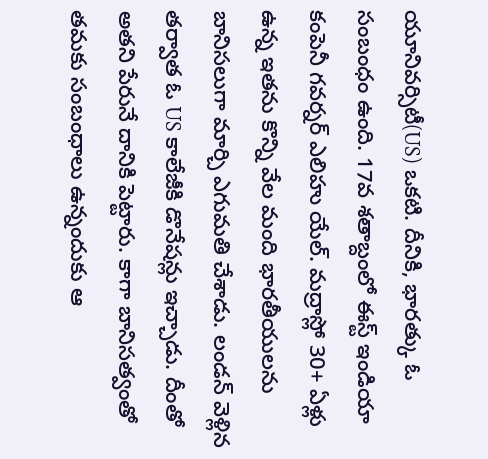యూనివర్సిటీ(US) ఒకటి. దీనికి, భారత్కు ఓ సంబంధం ఉంది. 17వ శతాబ్దంలో ఈస్ట్ ఇండియా కంపెనీ గవర్నర్ ఎలిహు యేల్. మద్రాస్లో 30+ ఏళ్లు ఉన్న ఇతను కొన్ని వేల మంది భారతీయులను బానిసలుగా మార్చి ఎగుమతి చేశాడు. లండన్ వెళ్లిన తర్వాత ఓ US కాలేజీకి డొనేషన్లు ఇచ్చాడు. దీంతో అతని పేరునే దానికి పెట్టారు. కాగా బానిసత్వంతో తమకు సంబంధాలు ఉన్నందుకు ఆ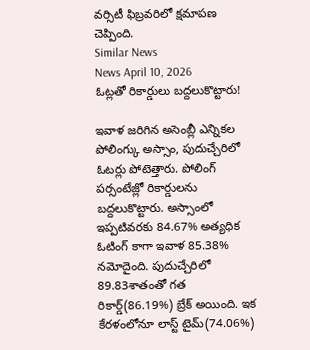వర్సిటీ ఫిబ్రవరిలో క్షమాపణ చెప్పింది.
Similar News
News April 10, 2026
ఓట్లతో రికార్డులు బద్దలుకొట్టారు!

ఇవాళ జరిగిన అసెంబ్లీ ఎన్నికల పోలింగ్కు అస్సాం, పుదుచ్చేరిలో ఓటర్లు పోటెత్తారు. పోలింగ్ పర్సంటేజ్లో రికార్డులను బద్దలుకొట్టారు. అస్సాంలో ఇప్పటివరకు 84.67% అత్యధిక ఓటింగ్ కాగా ఇవాళ 85.38% నమోదైంది. పుదుచ్చేరిలో 89.83శాతంతో గత రికార్డ్(86.19%) బ్రేక్ అయింది. ఇక కేరళంలోనూ లాస్ట్ టైమ్(74.06%)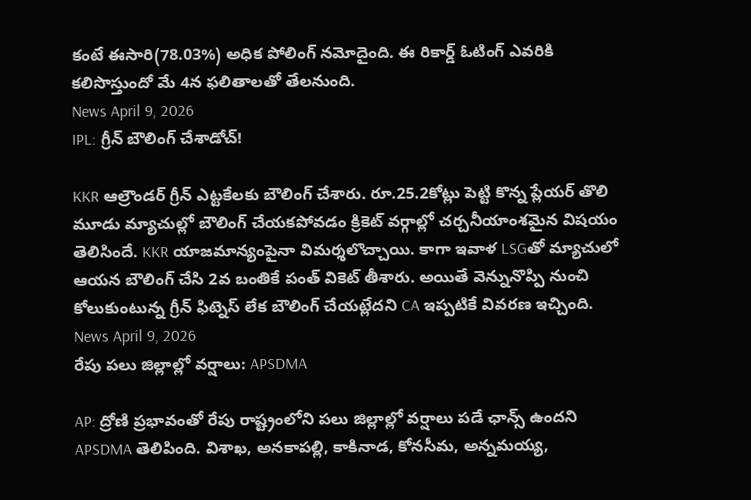కంటే ఈసారి(78.03%) అధిక పోలింగ్ నమోదైంది. ఈ రికార్డ్ ఓటింగ్ ఎవరికి కలిసొస్తుందో మే 4న ఫలితాలతో తేలనుంది.
News April 9, 2026
IPL: గ్రీన్ బౌలింగ్ చేశాడోచ్!

KKR ఆల్రౌండర్ గ్రీన్ ఎట్టకేలకు బౌలింగ్ చేశారు. రూ.25.2కోట్లు పెట్టి కొన్న ప్లేయర్ తొలి మూడు మ్యాచుల్లో బౌలింగ్ చేయకపోవడం క్రికెట్ వర్గాల్లో చర్చనీయాంశమైన విషయం తెలిసిందే. KKR యాజమాన్యంపైనా విమర్శలొచ్చాయి. కాగా ఇవాళ LSGతో మ్యాచులో ఆయన బౌలింగ్ చేసి 2వ బంతికే పంత్ వికెట్ తీశారు. అయితే వెన్నునొప్పి నుంచి కోలుకుంటున్న గ్రీన్ ఫిట్నెస్ లేక బౌలింగ్ చేయట్లేదని CA ఇప్పటికే వివరణ ఇచ్చింది.
News April 9, 2026
రేపు పలు జిల్లాల్లో వర్షాలు: APSDMA

AP: ద్రోణి ప్రభావంతో రేపు రాష్ట్రంలోని పలు జిల్లాల్లో వర్షాలు పడే ఛాన్స్ ఉందని APSDMA తెలిపింది. విశాఖ, అనకాపల్లి, కాకినాడ, కోనసీమ, అన్నమయ్య,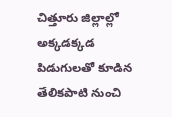చిత్తూరు జిల్లాల్లో అక్కడక్కడ పిడుగులతో కూడిన తేలికపాటి నుంచి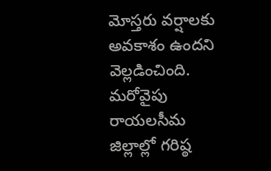మోస్తరు వర్షాలకు అవకాశం ఉందని వెల్లడించింది. మరోవైపు రాయలసీమ జిల్లాల్లో గరిష్ఠ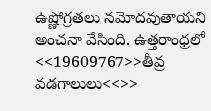ఉష్ణోగ్రతలు నమోదవుతాయని అంచనా వేసింది. ఉత్తరాంధ్రలో <<19609767>>తీవ్ర వడగాలులు<<>>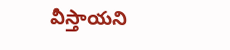వీస్తాయని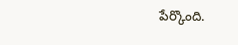పేర్కొంది.